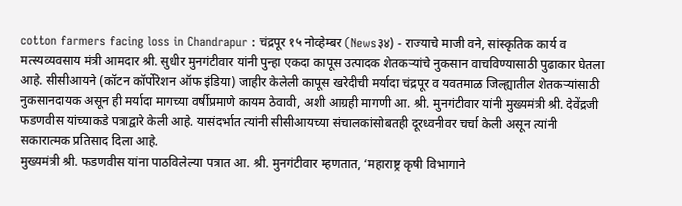cotton farmers facing loss in Chandrapur : चंद्रपूर १५ नोव्हेम्बर (News३४) - राज्याचे माजी वने, सांस्कृतिक कार्य व मत्स्यव्यवसाय मंत्री आमदार श्री. सुधीर मुनगंटीवार यांनी पुन्हा एकदा कापूस उत्पादक शेतकऱ्यांचे नुकसान वाचविण्यासाठी पुढाकार घेतला आहे. सीसीआयने (कॉटन कॉर्पोरेशन ऑफ इंडिया) जाहीर केलेली कापूस खरेदीची मर्यादा चंद्रपूर व यवतमाळ जिल्ह्यातील शेतकऱ्यांसाठी नुकसानदायक असून ही मर्यादा मागच्या वर्षीप्रमाणे कायम ठेवावी, अशी आग्रही मागणी आ. श्री. मुनगंटीवार यांनी मुख्यमंत्री श्री. देवेंद्रजी फडणवीस यांच्याकडे पत्राद्वारे केली आहे. यासंदर्भात त्यांनी सीसीआयच्या संचालकांसोबतही दूरध्वनीवर चर्चा केली असून त्यांनी सकारात्मक प्रतिसाद दिला आहे.
मुख्यमंत्री श्री. फडणवीस यांना पाठविलेल्या पत्रात आ. श्री. मुनगंटीवार म्हणतात, ‘महाराष्ट्र कृषी विभागाने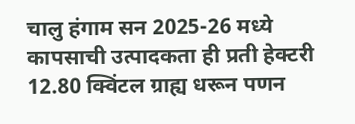चालु हंगाम सन 2025-26 मध्ये कापसाची उत्पादकता ही प्रती हेक्टरी 12.80 क्विंटल ग्राह्य धरून पणन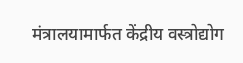मंत्रालयामार्फत केंद्रीय वस्त्रोद्योग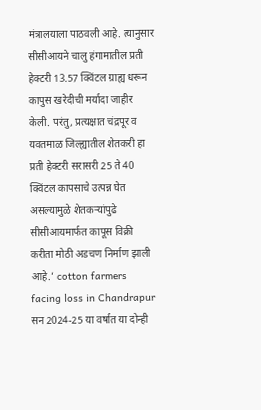मंत्रालयाला पाठवली आहे. त्यानुसार सीसीआयने चालु हंगामातील प्रती हेक्टरी 13.57 क्विंटल ग्राह्य धरून कापुस खरेदीची मर्यादा जाहीर केली. परंतु, प्रत्यक्षात चंद्रपूर व यवतमाळ जिल्ह्यातील शेतकरी हा प्रती हेक्टरी सरासरी 25 ते 40 क्विंटल कापसाचे उत्पन्न घेत असल्यामुळे शेतकऱ्यांपुढे सीसीआयमार्फत कापूस विक्री करीता मोठी अडचण निर्माण झाली आहे.’ cotton farmers facing loss in Chandrapur
सन 2024-25 या वर्षात या दोन्ही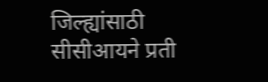जिल्ह्यांसाठी सीसीआयने प्रती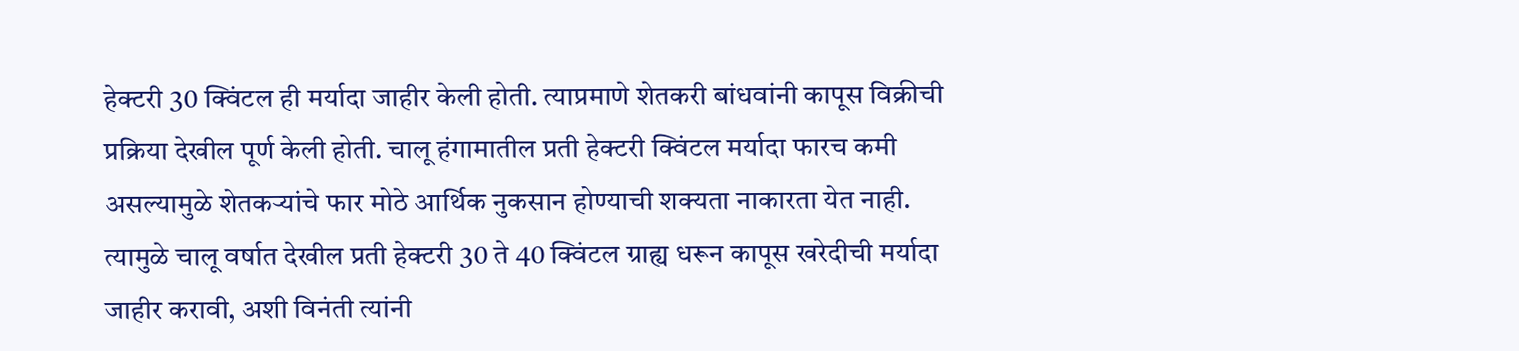हेक्टरी 30 क्विंटल ही मर्यादा जाहीर केली होती. त्याप्रमाणे शेतकरी बांधवांनी कापूस विक्रीची प्रक्रिया देखील पूर्ण केली होती. चालू हंगामातील प्रती हेक्टरी क्विंटल मर्यादा फारच कमी असल्यामुळे शेतकऱ्यांचे फार मोठे आर्थिक नुकसान होण्याची शक्यता नाकारता येत नाही. त्यामुळे चालू वर्षात देखील प्रती हेक्टरी 30 ते 40 क्विंटल ग्राह्य धरून कापूस खरेदीची मर्यादा जाहीर करावी, अशी विनंती त्यांनी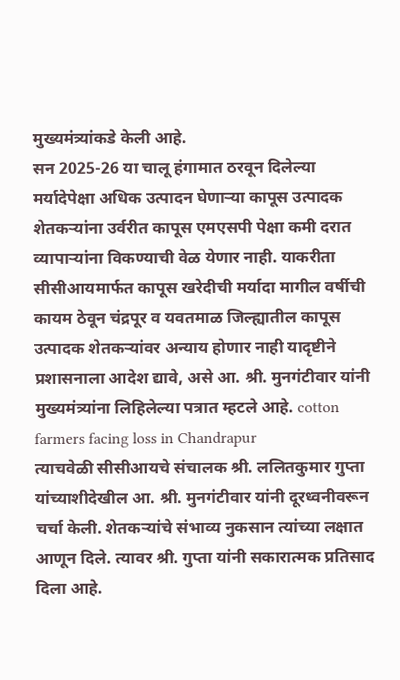मुख्यमंत्र्यांकडे केली आहे.
सन 2025-26 या चालू हंगामात ठरवून दिलेल्या मर्यादेपेक्षा अधिक उत्पादन घेणाऱ्या कापूस उत्पादक शेतकऱ्यांना उर्वरीत कापूस एमएसपी पेक्षा कमी दरात व्यापाऱ्यांना विकण्याची वेळ येणार नाही. याकरीता सीसीआयमार्फत कापूस खरेदीची मर्यादा मागील वर्षीची कायम ठेवून चंद्रपूर व यवतमाळ जिल्ह्यातील कापूस उत्पादक शेतकऱ्यांवर अन्याय होणार नाही यादृष्टीने प्रशासनाला आदेश द्यावे, असे आ. श्री. मुनगंटीवार यांनी मुख्यमंत्र्यांना लिहिलेल्या पत्रात म्हटले आहे. cotton farmers facing loss in Chandrapur
त्याचवेळी सीसीआयचे संचालक श्री. ललितकुमार गुप्ता यांच्याशीदेखील आ. श्री. मुनगंटीवार यांनी दूरध्वनीवरून चर्चा केली. शेतकऱ्यांचे संभाव्य नुकसान त्यांच्या लक्षात आणून दिले. त्यावर श्री. गुप्ता यांनी सकारात्मक प्रतिसाद दिला आहे.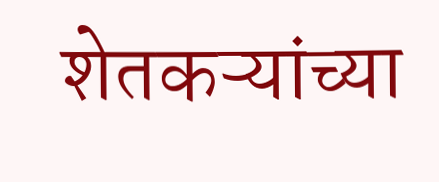शेतकऱ्यांच्या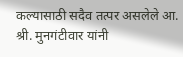कल्यासाठी सदैव तत्पर असलेले आ. श्री. मुनगंटीवार यांनी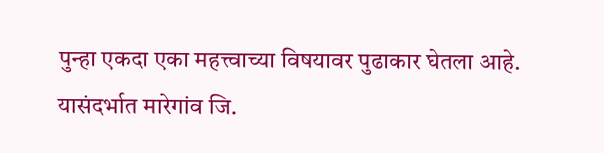पुन्हा एकदा एका महत्त्वाच्या विषयावर पुढाकार घेतला आहे. यासंदर्भात मारेगांव जि.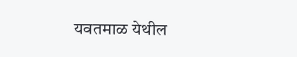यवतमाळ येथील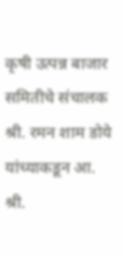कृषी उत्पन्न बाजार समितीचे संचालक श्री. रमन शाम डोये यांच्याकडून आ. श्री.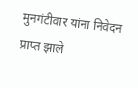मुनगंटीवार यांना निवेदन प्राप्त झाले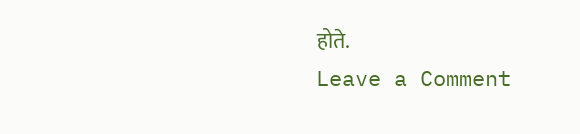होते.
Leave a Comment